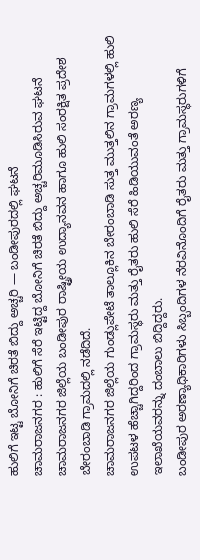ಹುಲಿಗೆ ಇಟ್ಟ ಬೋನಿಗೆ ಚಿರತೆ ಬಿದ್ದು ಅಚ್ಚರಿ — ಬಂಡೀಪುರದಲ್ಲಿ ಘಟನೆ
ಚಾಮರಾಜನಗರ : ಹುಲಿಗೆ ಸೆರೆ ಇಟ್ಟಿದ್ದ ಬೋನಿಗೆ ಚಿರತೆ ಬಿದ್ದು ಅಚ್ಚರಿಮೂಡಿಸಿರುವ ಘಟನೆ ಚಾಮರಾಜನಗರ ಜಿಲ್ಲೆಯ ಬಂಡೀಪುರ ರಾಷ್ಟ್ರೀಯ ಉದ್ಯಾನವನ ಹಾಗೂ ಹುಲಿ ಸಂರಕ್ಷಿತ ಪ್ರದೇಶ ಬೇರಂಬಾಡಿ ಗ್ರಾಮದಲ್ಲಿ ನಡೆದಿದೆ.
ಚಾಮರಾಜನಗರ ಜಿಲ್ಲೆಯ ಗುಂಡ್ಲುಪೇಟೆ ತಾಲ್ಲೂಕಿನ ಬೇರಂಬಾಡಿ ಸುತ್ತ ಮುತ್ತಲಿನ ಗ್ರಾಮಗಳಲ್ಲಿ ಹುಲಿ ಉಪಟಳ ಹೆಚ್ಚಾಗಿದ್ದರಿಂದ ಗ್ರಾಮಸ್ಥರು ಮತ್ತು ರೈತರು ಹುಲಿ ಸೆರೆ ಹಿಡಿಯುವಂತೆ ಅರಣ್ಯ ಇಲಾಖೆಯವರನ್ನು ದಂಬಾಲು ಬಿದ್ದಿದ್ದರು.
ಬಂಡೀಪುರ ಅರಣ್ಯಾಧಿಕಾರಿಗಳು ಸಿಬ್ಬಂದಿಗಳ ನೆರವಿನೊಂದಿಗೆ ರೈತರು ಮತ್ತು ಗ್ರಾಮಸ್ಥರುಗಳಿಗೆ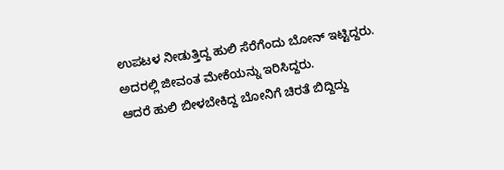ಉಪಟಳ ನೀಡುತ್ತಿದ್ದ ಹುಲಿ ಸೆರೆಗೆಂದು ಬೋನ್ ಇಟ್ಟಿದ್ದರು. ಅದರಲ್ಲಿ ಜೀವಂತ ಮೇಕೆಯನ್ನು ಇರಿಸಿದ್ದರು.
ಆದರೆ ಹುಲಿ ಬೀಳಬೇಕಿದ್ದ ಬೋನಿಗೆ ಚಿರತೆ ಬಿದ್ದಿದ್ದು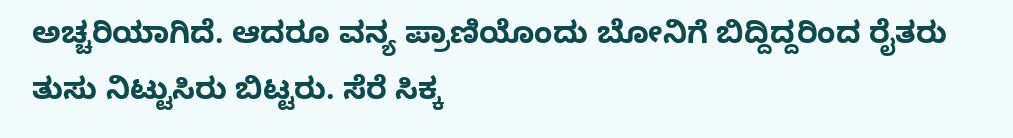ಅಚ್ಚರಿಯಾಗಿದೆ. ಆದರೂ ವನ್ಯ ಪ್ರಾಣಿಯೊಂದು ಬೋನಿಗೆ ಬಿದ್ದಿದ್ದರಿಂದ ರೈತರು ತುಸು ನಿಟ್ಟುಸಿರು ಬಿಟ್ಟರು. ಸೆರೆ ಸಿಕ್ಕ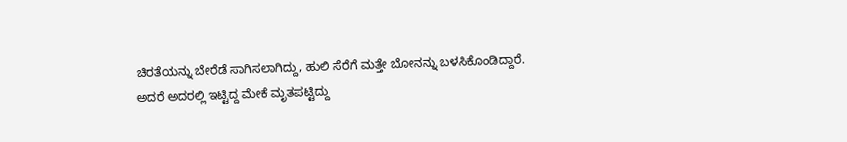ಚಿರತೆಯನ್ನು ಬೇರೆಡೆ ಸಾಗಿಸಲಾಗಿದ್ದು, ಹುಲಿ ಸೆರೆಗೆ ಮತ್ತೇ ಬೋನನ್ನು ಬಳಸಿಕೊಂಡಿದ್ದಾರೆ. ಅದರೆ ಅದರಲ್ಲಿ ಇಟ್ಟಿದ್ದ ಮೇಕೆ ಮೃತಪಟ್ಟಿದ್ದು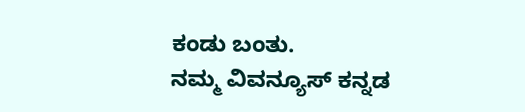ಕಂಡು ಬಂತು.
ನಮ್ಮ ವಿವನ್ಯೂಸ್ ಕನ್ನಡ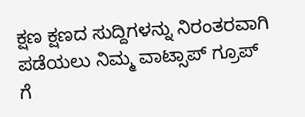ಕ್ಷಣ ಕ್ಷಣದ ಸುದ್ದಿಗಳನ್ನು ನಿರಂತರವಾಗಿ ಪಡೆಯಲು ನಿಮ್ಮ ವಾಟ್ಸಾಪ್ ಗ್ರೂಪ್ ಗೆ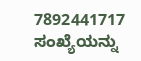7892441717 ಸಂಖ್ಯೆಯನ್ನು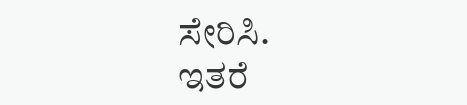ಸೇರಿಸಿ.
ಇತರೆ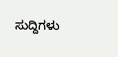ಸುದ್ದಿಗಳು